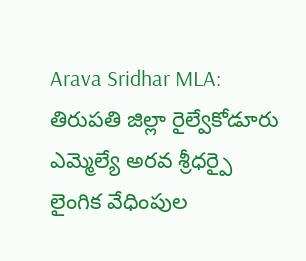Arava Sridhar MLA: తిరుపతి జిల్లా రైల్వేకోడూరు ఎమ్మెల్యే అరవ శ్రీధర్పై లైంగిక వేధింపుల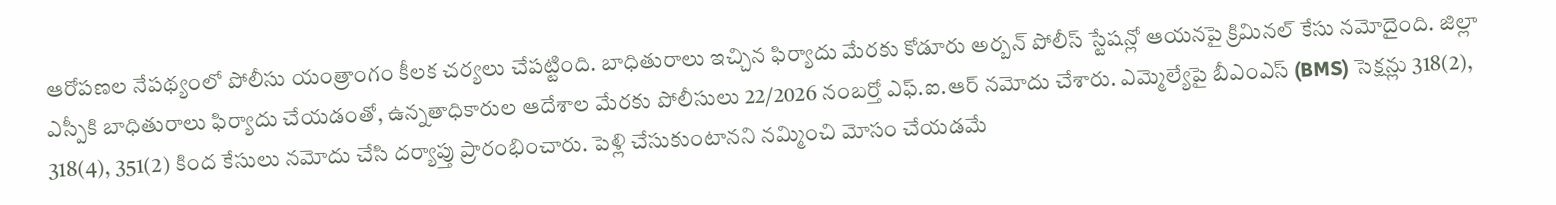ఆరోపణల నేపథ్యంలో పోలీసు యంత్రాంగం కీలక చర్యలు చేపట్టింది. బాధితురాలు ఇచ్చిన ఫిర్యాదు మేరకు కోడూరు అర్బన్ పోలీస్ స్టేషన్లో ఆయనపై క్రిమినల్ కేసు నమోదైంది. జిల్లా ఎస్పీకి బాధితురాలు ఫిర్యాదు చేయడంతో, ఉన్నతాధికారుల ఆదేశాల మేరకు పోలీసులు 22/2026 నంబర్తో ఎఫ్.ఐ.ఆర్ నమోదు చేశారు. ఎమ్మెల్యేపై బీఎంఎస్ (BMS) సెక్షన్లు 318(2), 318(4), 351(2) కింద కేసులు నమోదు చేసి దర్యాప్తు ప్రారంభించారు. పెళ్లి చేసుకుంటానని నమ్మించి మోసం చేయడమే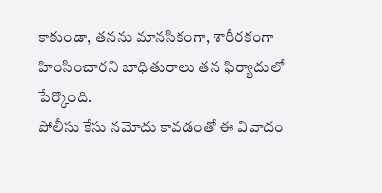కాకుండా, తనను మానసికంగా, శారీరకంగా హింసించారని బాధితురాలు తన ఫిర్యాదులో పేర్కొంది.
పోలీసు కేసు నమోదు కావడంతో ఈ వివాదం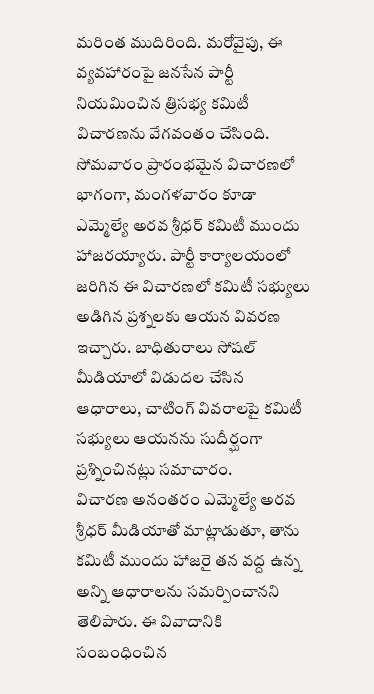మరింత ముదిరింది. మరోవైపు, ఈ వ్యవహారంపై జనసేన పార్టీ నియమించిన త్రిసభ్య కమిటీ విచారణను వేగవంతం చేసింది. సోమవారం ప్రారంభమైన విచారణలో భాగంగా, మంగళవారం కూడా ఎమ్మెల్యే అరవ శ్రీధర్ కమిటీ ముందు హాజరయ్యారు. పార్టీ కార్యాలయంలో జరిగిన ఈ విచారణలో కమిటీ సభ్యులు అడిగిన ప్రశ్నలకు ఆయన వివరణ ఇచ్చారు. బాధితురాలు సోషల్ మీడియాలో విడుదల చేసిన ఆధారాలు, చాటింగ్ వివరాలపై కమిటీ సభ్యులు ఆయనను సుదీర్ఘంగా ప్రశ్నించినట్లు సమాచారం.
విచారణ అనంతరం ఎమ్మెల్యే అరవ శ్రీధర్ మీడియాతో మాట్లాడుతూ, తాను కమిటీ ముందు హాజరై తన వద్ద ఉన్న అన్ని ఆధారాలను సమర్పించానని తెలిపారు. ఈ వివాదానికి సంబంధించిన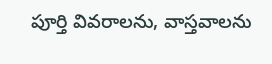పూర్తి వివరాలను, వాస్తవాలను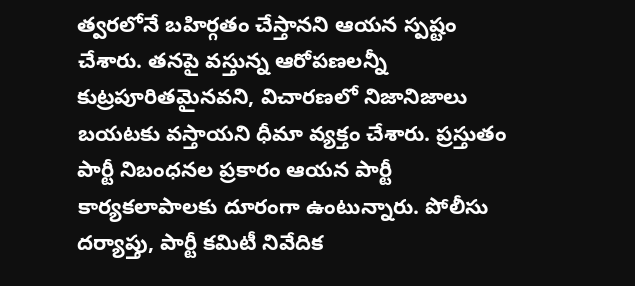త్వరలోనే బహిర్గతం చేస్తానని ఆయన స్పష్టం చేశారు. తనపై వస్తున్న ఆరోపణలన్నీ కుట్రపూరితమైనవని, విచారణలో నిజానిజాలు బయటకు వస్తాయని ధీమా వ్యక్తం చేశారు. ప్రస్తుతం పార్టీ నిబంధనల ప్రకారం ఆయన పార్టీ కార్యకలాపాలకు దూరంగా ఉంటున్నారు. పోలీసు దర్యాప్తు, పార్టీ కమిటీ నివేదిక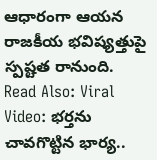ఆధారంగా ఆయన రాజకీయ భవిష్యత్తుపై స్పష్టత రానుంది.
Read Also: Viral Video: భర్తను చావగొట్టిన భార్య..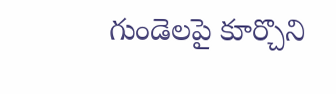గుండెలపై కూర్చొని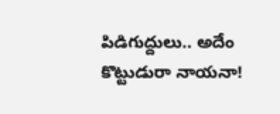పిడిగుద్దులు.. అదేం కొట్టుడురా నాయనా!